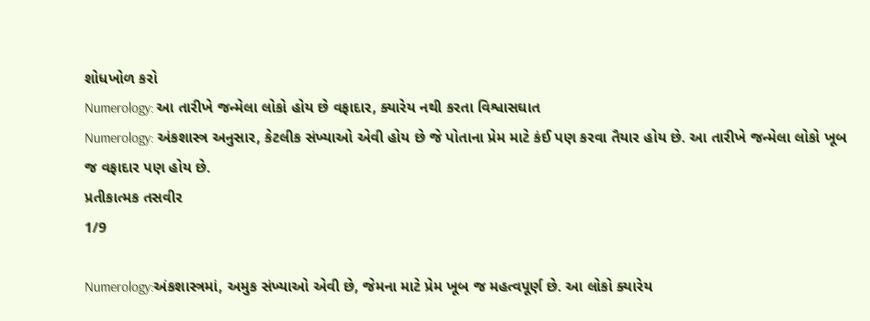શોધખોળ કરો
Numerology: આ તારીખે જન્મેલા લોકો હોય છે વફાદાર, ક્યારેય નથી કરતા વિશ્વાસઘાત
Numerology: અંકશાસ્ત્ર અનુસાર, કેટલીક સંખ્યાઓ એવી હોય છે જે પોતાના પ્રેમ માટે કંઈ પણ કરવા તૈયાર હોય છે. આ તારીખે જન્મેલા લોકો ખૂબ જ વફાદાર પણ હોય છે.
પ્રતીકાત્મક તસવીર
1/9

Numerology:અંકશાસ્ત્રમાં, અમુક સંખ્યાઓ એવી છે, જેમના માટે પ્રેમ ખૂબ જ મહત્વપૂર્ણ છે. આ લોકો ક્યારેય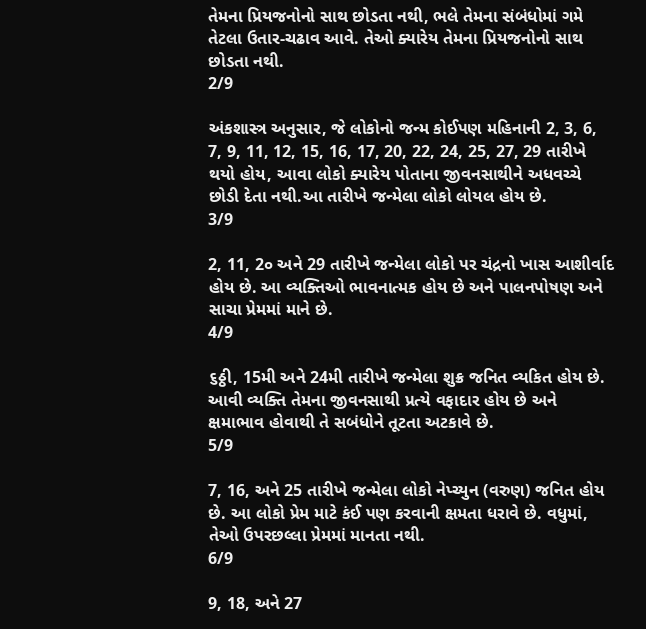તેમના પ્રિયજનોનો સાથ છોડતા નથી, ભલે તેમના સંબંધોમાં ગમે તેટલા ઉતાર-ચઢાવ આવે. તેઓ ક્યારેય તેમના પ્રિયજનોનો સાથ છોડતા નથી.
2/9

અંકશાસ્ત્ર અનુસાર, જે લોકોનો જન્મ કોઈપણ મહિનાની 2, 3, 6, 7, 9, 11, 12, 15, 16, 17, 20, 22, 24, 25, 27, 29 તારીખે થયો હોય, આવા લોકો ક્યારેય પોતાના જીવનસાથીને અધવચ્ચે છોડી દેતા નથી.આ તારીખે જન્મેલા લોકો લોયલ હોય છે.
3/9

2, 11, 2૦ અને 29 તારીખે જન્મેલા લોકો પર ચંદ્રનો ખાસ આશીર્વાદ હોય છે. આ વ્યક્તિઓ ભાવનાત્મક હોય છે અને પાલનપોષણ અને સાચા પ્રેમમાં માને છે.
4/9

૬ઠ્ઠી, 15મી અને 24મી તારીખે જન્મેલા શુક્ર જનિત વ્યકિત હોય છે. આવી વ્યક્તિ તેમના જીવનસાથી પ્રત્યે વફાદાર હોય છે અને ક્ષમાભાવ હોવાથી તે સબંધોને તૂટતા અટકાવે છે.
5/9

7, 16, અને 25 તારીખે જન્મેલા લોકો નેપ્ચ્યુન (વરુણ) જનિત હોય છે. આ લોકો પ્રેમ માટે કંઈ પણ કરવાની ક્ષમતા ધરાવે છે. વધુમાં, તેઓ ઉપરછલ્લા પ્રેમમાં માનતા નથી.
6/9

9, 18, અને 27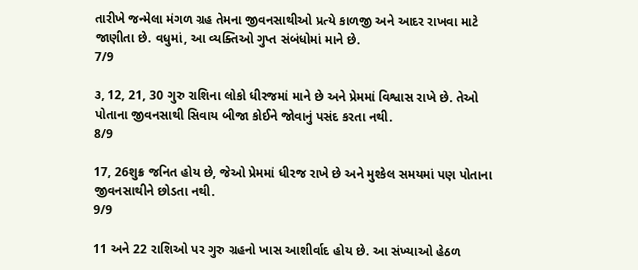તારીખે જન્મેલા મંગળ ગ્રહ તેમના જીવનસાથીઓ પ્રત્યે કાળજી અને આદર રાખવા માટે જાણીતા છે. વધુમાં, આ વ્યક્તિઓ ગુપ્ત સંબંધોમાં માને છે.
7/9

૩, 12, 21, 30 ગુરુ રાશિના લોકો ધીરજમાં માને છે અને પ્રેમમાં વિશ્વાસ રાખે છે. તેઓ પોતાના જીવનસાથી સિવાય બીજા કોઈને જોવાનું પસંદ કરતા નથી.
8/9

17, 26શુક્ર જનિત હોય છે, જેઓ પ્રેમમાં ધીરજ રાખે છે અને મુશ્કેલ સમયમાં પણ પોતાના જીવનસાથીને છોડતા નથી.
9/9

11 અને 22 રાશિઓ પર ગુરુ ગ્રહનો ખાસ આશીર્વાદ હોય છે. આ સંખ્યાઓ હેઠળ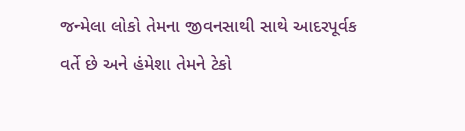જન્મેલા લોકો તેમના જીવનસાથી સાથે આદરપૂર્વક વર્તે છે અને હંમેશા તેમને ટેકો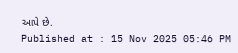આપે છે.
Published at : 15 Nov 2025 05:46 PM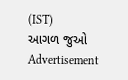(IST)
આગળ જુઓ
Advertisement